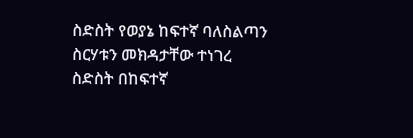ስድስት የወያኔ ከፍተኛ ባለስልጣን ስርሃቱን መክዳታቸው ተነገረ
ስድስት በከፍተኛ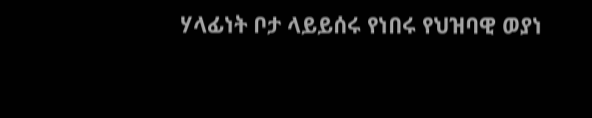ሃላፊነት ቦታ ላይይሰሩ የነበሩ የህዝባዊ ወያነ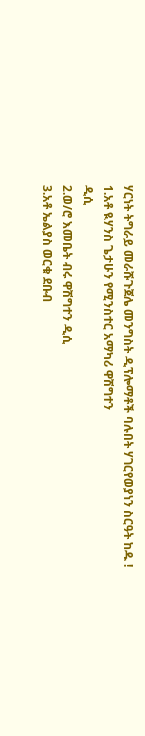ሃርነት ትግራይ መራሹጉጀሌ መንግስት ዲፕሎማቶች ባሉበት ሃገርየወያነን ስርዓት ከዱ !
1.አቶ ዪሃንስ ጌታሁን የሚንስተር አማካሪ ዋሽግተን
ዲሲ
2.ወ/ሮ እመቤት ብሩ ዋሽግተን ዲሲ
3.አቶ ኤልያስ ወርቁ ደቡብ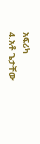አፍሪካ
4.አቶ ጌታቸው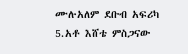ሙሉአለም ደቡብ አፍሪካ
5.አቶ እሸቴ ምስጋናው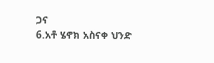ጋና
6.አቶ ሄኖክ አስናቀ ህንድ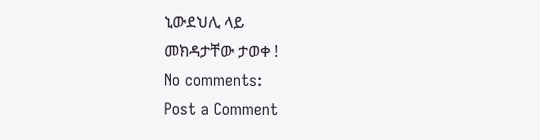ኒውደህሊ ላይ
መክዳታቸው ታወቀ !
No comments:
Post a Comment